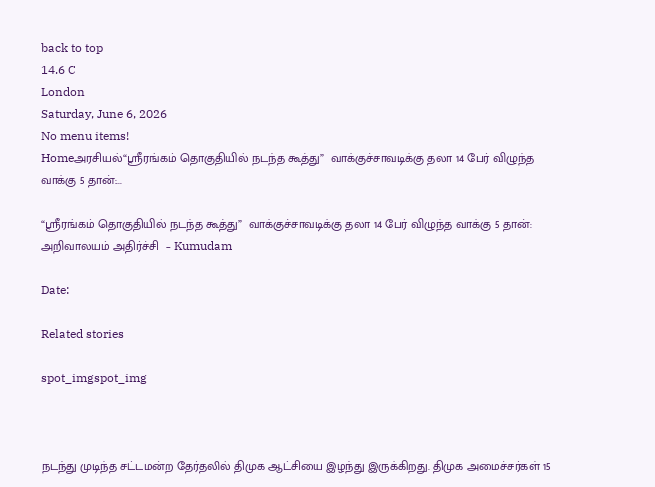back to top
14.6 C
London
Saturday, June 6, 2026
No menu items!
Homeஅரசியல்“ஸ்ரீரங்கம் தொகுதியில் நடந்த கூத்து”  வாக்குச்சாவடிக்கு தலா 14 பேர் விழுந்த வாக்கு 5 தான்:...

“ஸ்ரீரங்கம் தொகுதியில் நடந்த கூத்து”  வாக்குச்சாவடிக்கு தலா 14 பேர் விழுந்த வாக்கு 5 தான்: அறிவாலயம் அதிர்ச்சி  – Kumudam

Date:

Related stories

spot_imgspot_img



நடந்து முடிந்த சட்டமன்ற தேர்தலில் திமுக ஆட்சியை இழந்து இருக்கிறது. திமுக அமைச்சர்கள் 15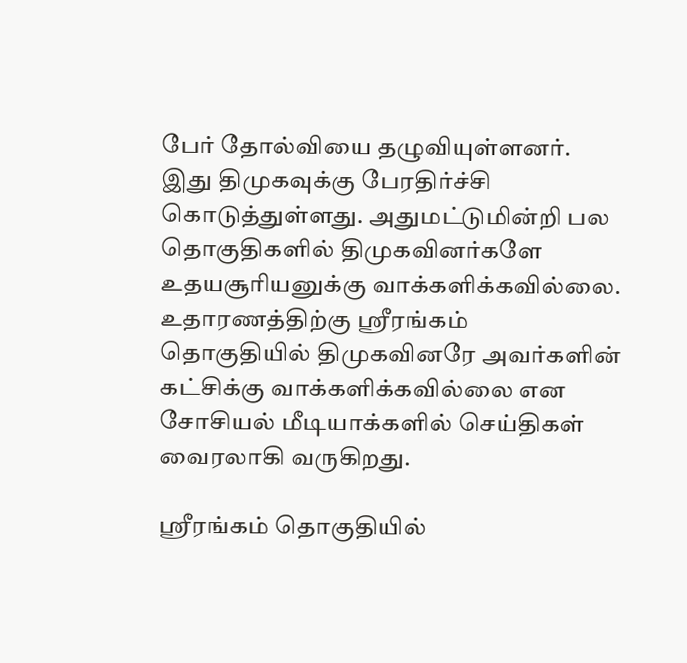பேர் தோல்வியை தழுவியுள்ளனர். இது திமுகவுக்கு பேரதிர்ச்சி கொடுத்துள்ளது. அதுமட்டுமின்றி பல தொகுதிகளில் திமுகவினர்களே உதயசூரியனுக்கு வாக்களிக்கவில்லை. உதாரணத்திற்கு ஸ்ரீரங்கம் தொகுதியில் திமுகவினரே அவர்களின் கட்சிக்கு வாக்களிக்கவில்லை என சோசியல் மீடியாக்களில் செய்திகள் வைரலாகி வருகிறது.

ஸ்ரீரங்கம் தொகுதியில்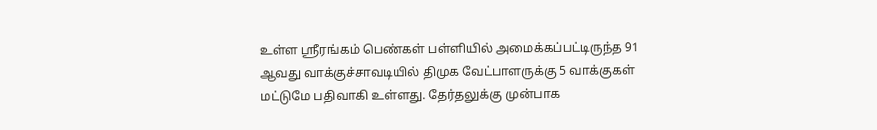உள்ள ஸ்ரீரங்கம் பெண்கள் பள்ளியில் அமைக்கப்பட்டிருந்த 91 ஆவது வாக்குச்சாவடியில் திமுக வேட்பாளருக்கு 5 வாக்குகள் மட்டுமே பதிவாகி உள்ளது. தேர்தலுக்கு முன்பாக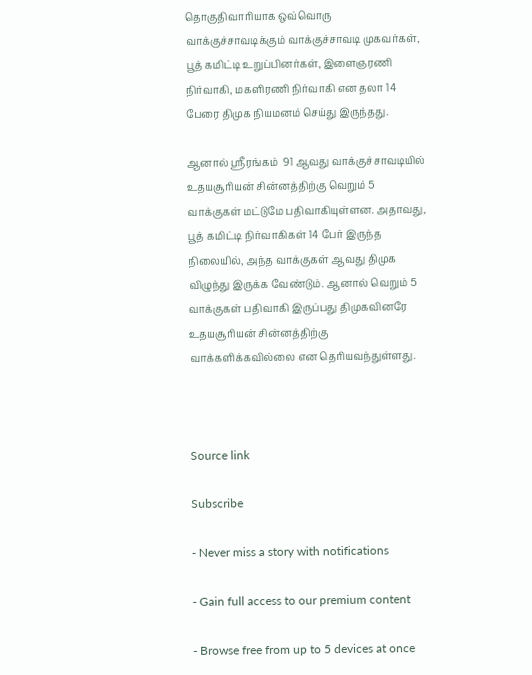தொகுதிவாரியாக ஒவ்வொரு வாக்குச்சாவடிக்கும் வாக்குச்சாவடி முகவர்கள், பூத் கமிட்டி உறுப்பினர்கள், இளைஞரணி நிர்வாகி, மகளிரணி நிர்வாகி என தலா 14 பேரை திமுக நியமனம் செய்து இருந்தது.

ஆனால் ஸ்ரீரங்கம்  91 ஆவது வாக்குச்சாவடியில் உதயசூரியன் சின்னத்திற்கு வெறும் 5 வாக்குகள் மட்டுமே பதிவாகியுள்ளன. அதாவது, பூத் கமிட்டி நிர்வாகிகள் 14 பேர் இருந்த நிலையில், அந்த வாக்குகள் ஆவது திமுக விழுந்து இருக்க வேண்டும். ஆனால் வெறும் 5 வாக்குகள் பதிவாகி இருப்பது திமுகவினரே உதயசூரியன் சின்னத்திற்கு  வாக்களிக்கவில்லை என தெரியவந்துள்ளது.



Source link

Subscribe

- Never miss a story with notifications

- Gain full access to our premium content

- Browse free from up to 5 devices at once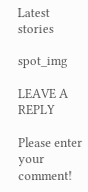Latest stories

spot_img

LEAVE A REPLY

Please enter your comment!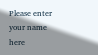Please enter your name here